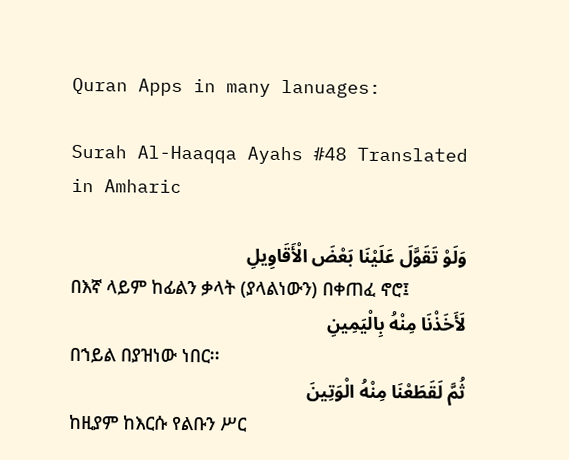Quran Apps in many lanuages:

Surah Al-Haaqqa Ayahs #48 Translated in Amharic

وَلَوْ تَقَوَّلَ عَلَيْنَا بَعْضَ الْأَقَاوِيلِ
በእኛ ላይም ከፊልን ቃላት (ያላልነውን) በቀጠፈ ኖሮ፤
لَأَخَذْنَا مِنْهُ بِالْيَمِينِ
በኀይል በያዝነው ነበር፡፡
ثُمَّ لَقَطَعْنَا مِنْهُ الْوَتِينَ
ከዚያም ከእርሱ የልቡን ሥር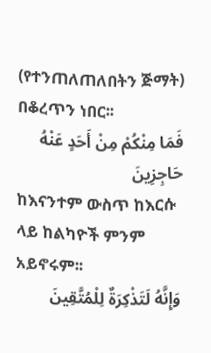(የተንጠለጠለበትን ጅማት) በቆረጥን ነበር፡፡
فَمَا مِنْكُمْ مِنْ أَحَدٍ عَنْهُ حَاجِزِينَ
ከእናንተም ውስጥ ከእርሱ ላይ ከልካዮች ምንም አይኖሩም፡፡
وَإِنَّهُ لَتَذْكِرَةٌ لِلْمُتَّقِينَ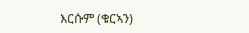እርሱም (ቁርኣን)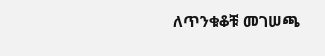ለጥንቁቆቹ መገሠጫ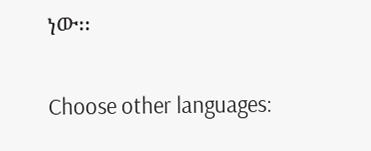ነው፡፡

Choose other languages: